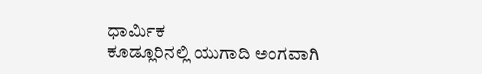ಧಾರ್ಮಿಕ
ಕೂಡ್ಲೂರಿನಲ್ಲಿ ಯುಗಾದಿ ಅಂಗವಾಗಿ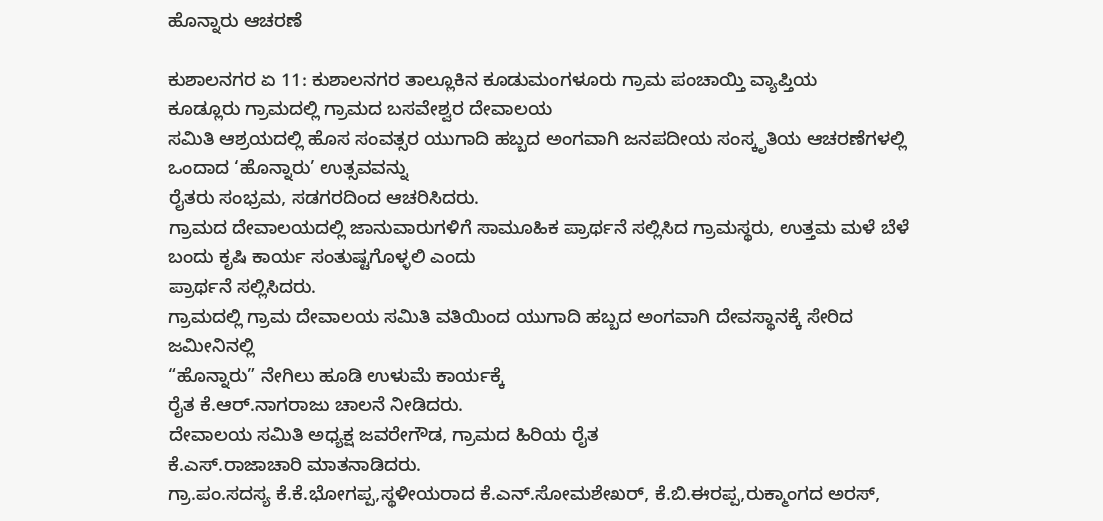ಹೊನ್ನಾರು ಆಚರಣೆ

ಕುಶಾಲನಗರ ಏ 11: ಕುಶಾಲನಗರ ತಾಲ್ಲೂಕಿನ ಕೂಡುಮಂಗಳೂರು ಗ್ರಾಮ ಪಂಚಾಯ್ತಿ ವ್ಯಾಪ್ತಿಯ
ಕೂಡ್ಲೂರು ಗ್ರಾಮದಲ್ಲಿ ಗ್ರಾಮದ ಬಸವೇಶ್ವರ ದೇವಾಲಯ
ಸಮಿತಿ ಆಶ್ರಯದಲ್ಲಿ ಹೊಸ ಸಂವತ್ಸರ ಯುಗಾದಿ ಹಬ್ಬದ ಅಂಗವಾಗಿ ಜನಪದೀಯ ಸಂಸ್ಕೃತಿಯ ಆಚರಣೆಗಳಲ್ಲಿ ಒಂದಾದ ‘ಹೊನ್ನಾರು’ ಉತ್ಸವವನ್ನು
ರೈತರು ಸಂಭ್ರಮ, ಸಡಗರದಿಂದ ಆಚರಿಸಿದರು.
ಗ್ರಾಮದ ದೇವಾಲಯದಲ್ಲಿ ಜಾನುವಾರುಗಳಿಗೆ ಸಾಮೂಹಿಕ ಪ್ರಾರ್ಥನೆ ಸಲ್ಲಿಸಿದ ಗ್ರಾಮಸ್ಥರು, ಉತ್ತಮ ಮಳೆ ಬೆಳೆ ಬಂದು ಕೃಷಿ ಕಾರ್ಯ ಸಂತುಷ್ಟಗೊಳ್ಳಲಿ ಎಂದು
ಪ್ರಾರ್ಥನೆ ಸಲ್ಲಿಸಿದರು.
ಗ್ರಾಮದಲ್ಲಿ ಗ್ರಾಮ ದೇವಾಲಯ ಸಮಿತಿ ವತಿಯಿಂದ ಯುಗಾದಿ ಹಬ್ಬದ ಅಂಗವಾಗಿ ದೇವಸ್ಥಾನಕ್ಕೆ ಸೇರಿದ ಜಮೀನಿನಲ್ಲಿ
“ಹೊನ್ನಾರು” ನೇಗಿಲು ಹೂಡಿ ಉಳುಮೆ ಕಾರ್ಯಕ್ಕೆ
ರೈತ ಕೆ.ಆರ್.ನಾಗರಾಜು ಚಾಲನೆ ನೀಡಿದರು.
ದೇವಾಲಯ ಸಮಿತಿ ಅಧ್ಯಕ್ಷ ಜವರೇಗೌಡ, ಗ್ರಾಮದ ಹಿರಿಯ ರೈತ
ಕೆ.ಎಸ್.ರಾಜಾಚಾರಿ ಮಾತನಾಡಿದರು.
ಗ್ರಾ.ಪಂ.ಸದಸ್ಯ ಕೆ.ಕೆ.ಭೋಗಪ್ಪ,ಸ್ಥಳೀಯರಾದ ಕೆ.ಎನ್.ಸೋಮಶೇಖರ್, ಕೆ.ಬಿ.ಈರಪ್ಪ,ರುಕ್ಮಾಂಗದ ಅರಸ್,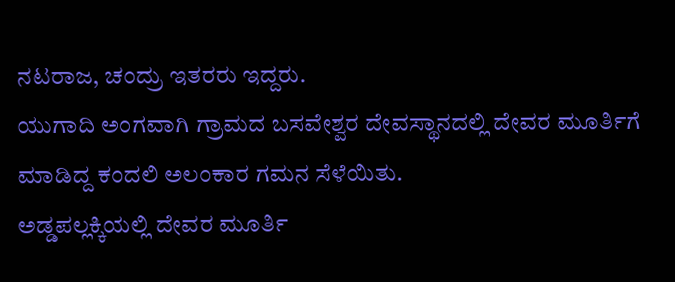ನಟರಾಜ, ಚಂದ್ರು ಇತರರು ಇದ್ದರು.
ಯುಗಾದಿ ಅಂಗವಾಗಿ ಗ್ರಾಮದ ಬಸವೇಶ್ವರ ದೇವಸ್ಥಾನದಲ್ಲಿ ದೇವರ ಮೂರ್ತಿಗೆ ಮಾಡಿದ್ದ ಕಂದಲಿ ಅಲಂಕಾರ ಗಮನ ಸೆಳೆಯಿತು.
ಅಡ್ಡಪಲ್ಲಕ್ಕಿಯಲ್ಲಿ ದೇವರ ಮೂರ್ತಿ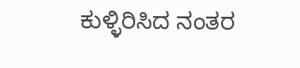ಕುಳ್ಳಿರಿಸಿದ ನಂತರ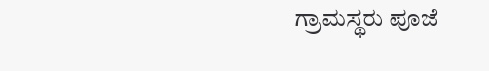ಗ್ರಾಮಸ್ಥರು ಪೂಜೆ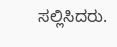ಸಲ್ಲಿಸಿದರು.